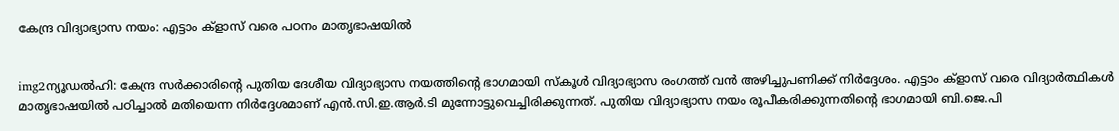കേന്ദ്ര വിദ്യാഭ്യാസ നയം: എട്ടാം ക്ളാസ് വരെ പഠനം മാതൃഭാഷയില്‍


img2ന്യൂഡല്‍ഹി: കേന്ദ്ര സര്‍ക്കാരിന്റെ പുതിയ ദേശീയ വിദ്യാഭ്യാസ നയത്തിന്റെ ഭാഗമായി സ്കൂള്‍ വിദ്യാഭ്യാസ രംഗത്ത് വന്‍ അഴിച്ചുപണിക്ക് നിര്‍ദ്ദേശം. എട്ടാം ക്ളാസ് വരെ വിദ്യാര്‍ത്ഥികള്‍ മാതൃഭാഷയില്‍ പഠിച്ചാല്‍ മതിയെന്ന നിര്‍ദ്ദേശമാണ് എന്‍.സി.ഇ.ആര്‍.ടി മുന്നോട്ടുവെച്ചിരിക്കുന്നത്. പുതിയ വിദ്യാഭ്യാസ നയം രൂപീകരിക്കുന്നതിന്റെ ഭാഗമായി ബി.ജെ.പി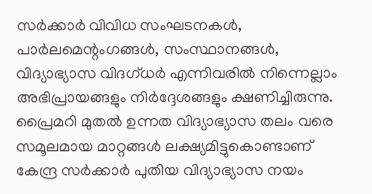സര്‍ക്കാര്‍ വിവിധ സംഘടനകള്‍, പാര്‍ലമെന്റംഗങ്ങള്‍, സംസ്ഥാനങ്ങള്‍, വിദ്യാഭ്യാസ വിദഗ്ധര്‍ എന്നിവരില്‍ നിന്നെല്ലാം അഭിപ്രായങ്ങളും നിര്‍ദ്ദേശങ്ങളും ക്ഷണിച്ചിരുന്നു.
പ്രൈമറി മുതല്‍ ഉന്നത വിദ്യാഭ്യാസ തലം വരെ സമൂലമായ മാറ്റങ്ങള്‍ ലക്ഷ്യമിട്ടുകൊണ്ടാണ് കേന്ദ്ര സര്‍ക്കാര്‍ പുതിയ വിദ്യാഭ്യാസ നയം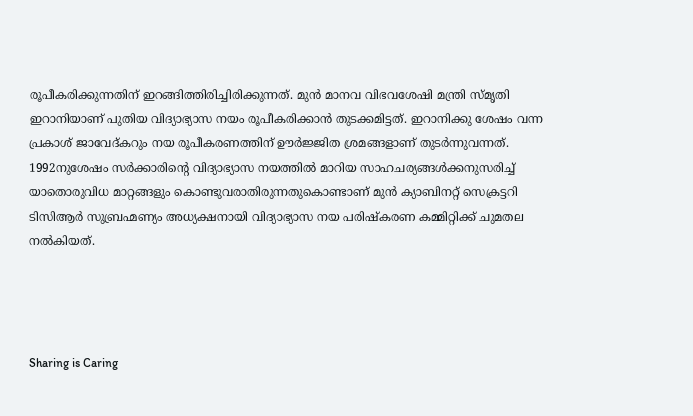രൂപീകരിക്കുന്നതിന് ഇറങ്ങിത്തിരിച്ചിരിക്കുന്നത്. മുന്‍ മാനവ വിഭവശേഷി മന്ത്രി സ്മൃതി ഇറാനിയാണ് പുതിയ വിദ്യാഭ്യാസ നയം രൂപീകരിക്കാന്‍ തുടക്കമിട്ടത്. ഇറാനിക്കു ശേഷം വന്ന പ്രകാശ് ജാവേദ്കറും നയ രൂപീകരണത്തിന് ഊര്‍ജ്ജിത ശ്രമങ്ങളാണ് തുടര്‍ന്നുവന്നത്. 1992നുശേഷം സര്‍ക്കാരിന്റെ വിദ്യാഭ്യാസ നയത്തില്‍ മാറിയ സാഹചര്യങ്ങള്‍ക്കനുസരിച്ച്‌ യാതൊരുവിധ മാറ്റങ്ങളും കൊണ്ടുവരാതിരുന്നതുകൊണ്ടാണ് മുന്‍ ക്യാബിനറ്റ് സെക്രട്ടറി ടിസിആര്‍ സുബ്രഹ്മണ്യം അധ്യക്ഷനായി വിദ്യാഭ്യാസ നയ പരിഷ്കരണ കമ്മിറ്റിക്ക് ചുമതല നല്‍കിയത്.




Sharing is Caring